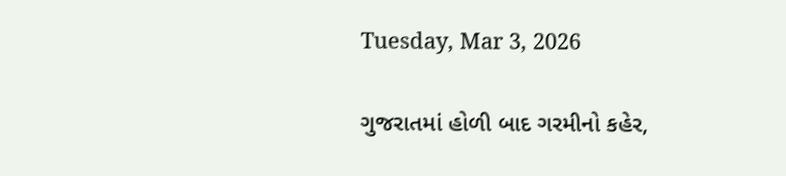Tuesday, Mar 3, 2026

ગુજરાતમાં હોળી બાદ ગરમીનો કહેર,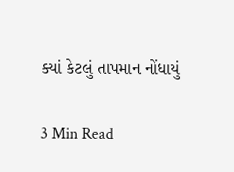ક્યાં કેટલું તાપમાન નોંધાયું

3 Min Read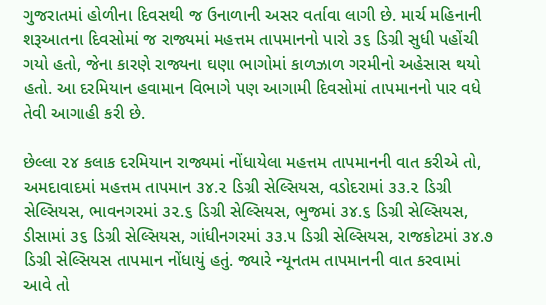ગુજરાતમાં હોળીના દિવસથી જ ઉનાળાની અસર વર્તાવા લાગી છે. માર્ચ મહિનાની શરૂઆતના દિવસોમાં જ રાજ્યમાં મહત્તમ તાપમાનનો પારો ૩૬ ડિગ્રી સુધી પહોંચી ગયો હતો, જેના કારણે રાજ્યના ઘણા ભાગોમાં કાળઝાળ ગરમીનો અહેસાસ થયો હતો. આ દરમિયાન હવામાન વિભાગે પણ આગામી દિવસોમાં તાપમાનનો પાર વધે તેવી આગાહી કરી છે.

છેલ્લા ૨૪ કલાક દરમિયાન રાજ્યમાં નોંધાયેલા મહત્તમ તાપમાનની વાત કરીએ તો, અમદાવાદમાં મહત્તમ તાપમાન ૩૪.૨ ડિગ્રી સેલ્સિયસ, વડોદરામાં ૩૩.૨ ડિગ્રી સેલ્સિયસ, ભાવનગરમાં ૩૨.૬ ડિગ્રી સેલ્સિયસ, ભુજમાં ૩૪.૬ ડિગ્રી સેલ્સિયસ, ડીસામાં ૩૬ ડિગ્રી સેલ્સિયસ, ગાંધીનગરમાં ૩૩.૫ ડિગ્રી સેલ્સિયસ, રાજકોટમાં ૩૪.૭ ડિગ્રી સેલ્સિયસ તાપમાન નોંધાયું હતું. જ્યારે ન્યૂનતમ તાપમાનની વાત કરવામાં આવે તો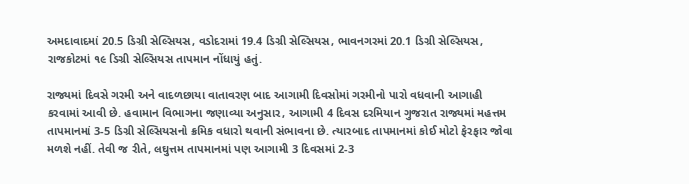અમદાવાદમાં 20.5 ડિગ્રી સેલ્સિયસ, વડોદરામાં 19.4 ડિગ્રી સેલ્સિયસ, ભાવનગરમાં 20.1 ડિગ્રી સેલ્સિયસ, રાજકોટમાં ૧૯ ડિગ્રી સેલ્સિયસ તાપમાન નોંધાયું હતું.

રાજ્યમાં દિવસે ગરમી અને વાદળછાયા વાતાવરણ બાદ આગામી દિવસોમાં ગરમીનો પારો વધવાની આગાહી કરવામાં આવી છે. હવામાન વિભાગના જણાવ્યા અનુસાર, આગામી 4 દિવસ દરમિયાન ગુજરાત રાજ્યમાં મહત્તમ તાપમાનમાં 3-5 ડિગ્રી સેલ્સિયસનો ક્રમિક વધારો થવાની સંભાવના છે. ત્યારબાદ તાપમાનમાં કોઈ મોટો ફેરફાર જોવા મળશે નહીં. તેવી જ રીતે, લઘુત્તમ તાપમાનમાં પણ આગામી 3 દિવસમાં 2-3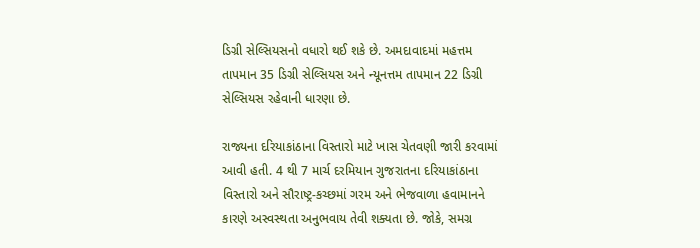ડિગ્રી સેલ્સિયસનો વધારો થઈ શકે છે. અમદાવાદમાં મહત્તમ તાપમાન 35 ડિગ્રી સેલ્સિયસ અને ન્યૂનત્તમ તાપમાન 22 ડિગ્રી સેલ્સિયસ રહેવાની ધારણા છે.

રાજ્યના દરિયાકાંઠાના વિસ્તારો માટે ખાસ ચેતવણી જારી કરવામાં આવી હતી. 4 થી 7 માર્ચ દરમિયાન ગુજરાતના દરિયાકાંઠાના વિસ્તારો અને સૌરાષ્ટ્ર-કચ્છમાં ગરમ અને ભેજવાળા હવામાનને કારણે અસ્વસ્થતા અનુભવાય તેવી શક્યતા છે. જોકે, સમગ્ર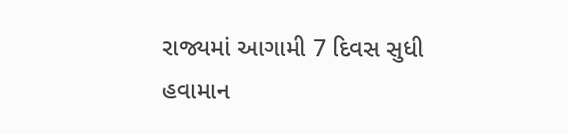રાજ્યમાં આગામી 7 દિવસ સુધી હવામાન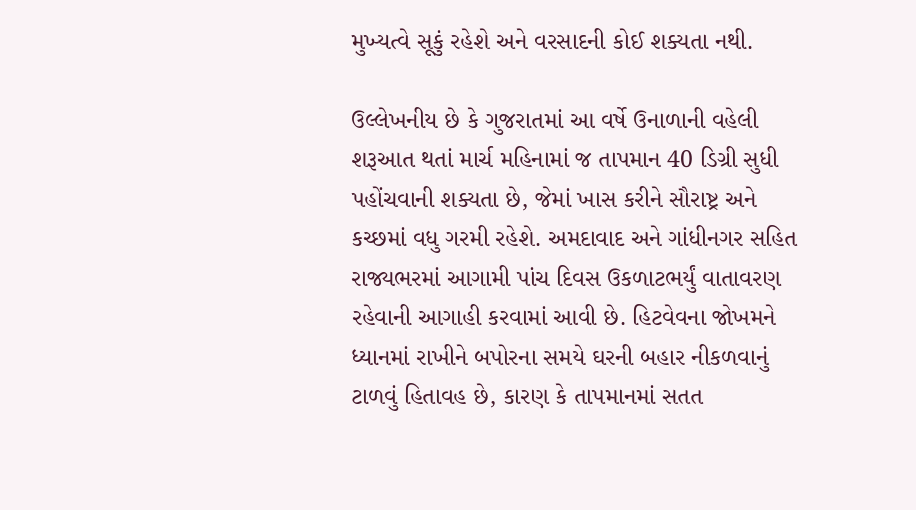મુખ્યત્વે સૂકું રહેશે અને વરસાદની કોઈ શક્યતા નથી.

ઉલ્લેખનીય છે કે ગુજરાતમાં આ વર્ષે ઉનાળાની વહેલી શરૂઆત થતાં માર્ચ મહિનામાં જ તાપમાન 40 ડિગ્રી સુધી પહોંચવાની શક્યતા છે, જેમાં ખાસ કરીને સૌરાષ્ટ્ર અને કચ્છમાં વધુ ગરમી રહેશે. અમદાવાદ અને ગાંધીનગર સહિત રાજ્યભરમાં આગામી પાંચ દિવસ ઉકળાટભર્યું વાતાવરણ રહેવાની આગાહી કરવામાં આવી છે. હિટવેવના જોખમને ધ્યાનમાં રાખીને બપોરના સમયે ઘરની બહાર નીકળવાનું ટાળવું હિતાવહ છે, કારણ કે તાપમાનમાં સતત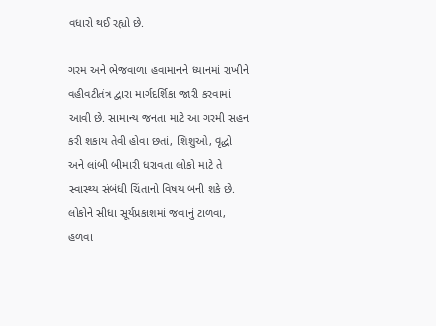વધારો થઈ રહ્યો છે.

ગરમ અને ભેજવાળા હવામાનને ધ્યાનમાં રાખીને વહીવટીતંત્ર દ્વારા માર્ગદર્શિકા જારી કરવામાં આવી છે. સામાન્ય જનતા માટે આ ગરમી સહન કરી શકાય તેવી હોવા છતાં, શિશુઓ, વૃદ્ધો અને લાંબી બીમારી ધરાવતા લોકો માટે તે સ્વાસ્થ્ય સંબંધી ચિંતાનો વિષય બની શકે છે. લોકોને સીધા સૂર્યપ્રકાશમાં જવાનું ટાળવા, હળવા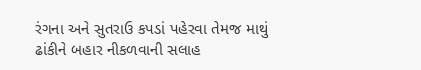રંગના અને સુતરાઉ કપડાં પહેરવા તેમજ માથું ઢાંકીને બહાર નીકળવાની સલાહ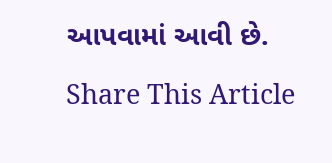આપવામાં આવી છે.

Share This Article